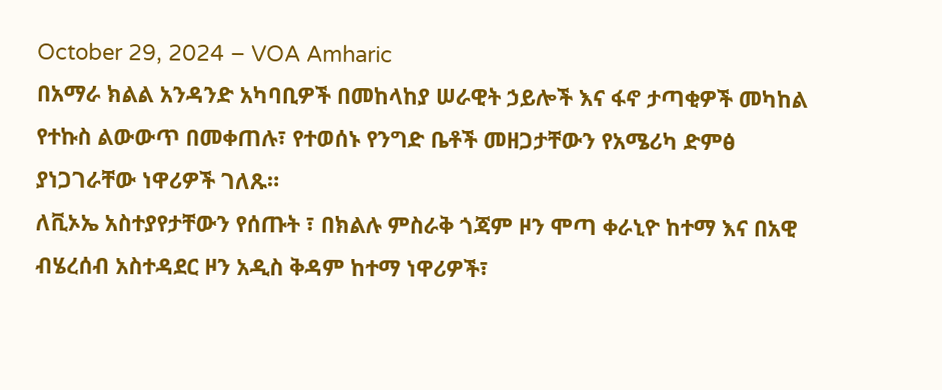October 29, 2024 – VOA Amharic
በአማራ ክልል አንዳንድ አካባቢዎች በመከላከያ ሠራዊት ኃይሎች እና ፋኖ ታጣቂዎች መካከል የተኩስ ልውውጥ በመቀጠሉ፣ የተወሰኑ የንግድ ቤቶች መዘጋታቸውን የአሜሪካ ድምፅ ያነጋገራቸው ነዋሪዎች ገለጹ።
ለቪኦኤ አስተያየታቸውን የሰጡት ፣ በክልሉ ምስራቅ ጎጃም ዞን ሞጣ ቀራኒዮ ከተማ እና በአዊ ብሄረሰብ አስተዳደር ዞን አዲስ ቅዳም ከተማ ነዋሪዎች፣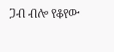ጋብ ብሎ የቆየው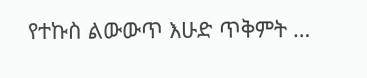የተኩስ ልውውጥ እሁድ ጥቅምት …